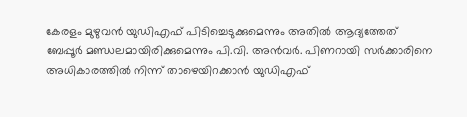കേരളം മുഴുവൻ യുഡിഎഫ് പിടിച്ചെടുക്കുമെന്നും അതിൽ ആദ്യത്തേത് ബേപ്പൂർ മണ്ഡലമായിരിക്കുമെന്നും പി.വി. അൻവർ. പിണറായി സർക്കാരിനെ അധികാരത്തിൽ നിന്ന് താഴെയിറക്കാൻ യുഡിഎഫ്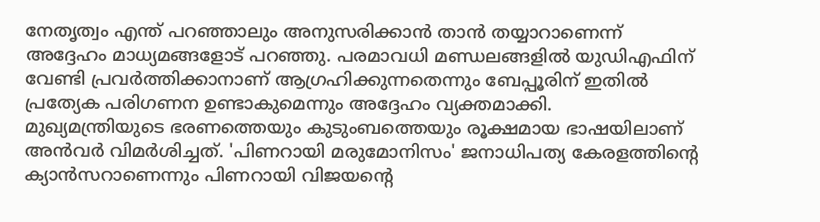നേതൃത്വം എന്ത് പറഞ്ഞാലും അനുസരിക്കാൻ താൻ തയ്യാറാണെന്ന് അദ്ദേഹം മാധ്യമങ്ങളോട് പറഞ്ഞു. പരമാവധി മണ്ഡലങ്ങളിൽ യുഡിഎഫിന് വേണ്ടി പ്രവർത്തിക്കാനാണ് ആഗ്രഹിക്കുന്നതെന്നും ബേപ്പൂരിന് ഇതിൽ പ്രത്യേക പരിഗണന ഉണ്ടാകുമെന്നും അദ്ദേഹം വ്യക്തമാക്കി.
മുഖ്യമന്ത്രിയുടെ ഭരണത്തെയും കുടുംബത്തെയും രൂക്ഷമായ ഭാഷയിലാണ് അൻവർ വിമർശിച്ചത്. 'പിണറായി മരുമോനിസം' ജനാധിപത്യ കേരളത്തിന്റെ ക്യാൻസറാണെന്നും പിണറായി വിജയന്റെ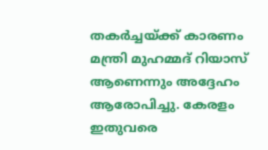തകർച്ചയ്ക്ക് കാരണം മന്ത്രി മുഹമ്മദ് റിയാസ് ആണെന്നും അദ്ദേഹം ആരോപിച്ചു. കേരളം ഇതുവരെ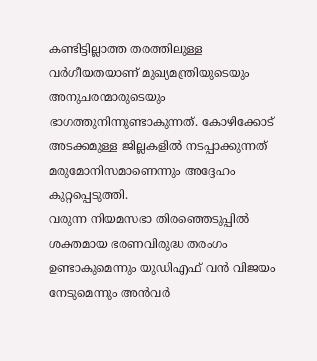കണ്ടിട്ടില്ലാത്ത തരത്തിലുള്ള വർഗീയതയാണ് മുഖ്യമന്ത്രിയുടെയും അനുചരന്മാരുടെയും ഭാഗത്തുനിന്നുണ്ടാകുന്നത്. കോഴിക്കോട് അടക്കമുള്ള ജില്ലകളിൽ നടപ്പാക്കുന്നത് മരുമോനിസമാണെന്നും അദ്ദേഹം കുറ്റപ്പെടുത്തി.
വരുന്ന നിയമസഭാ തിരഞ്ഞെടുപ്പിൽ ശക്തമായ ഭരണവിരുദ്ധ തരംഗം ഉണ്ടാകുമെന്നും യുഡിഎഫ് വൻ വിജയം നേടുമെന്നും അൻവർ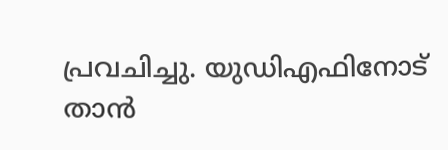പ്രവചിച്ചു. യുഡിഎഫിനോട് താൻ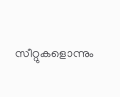സീറ്റുകളൊന്നും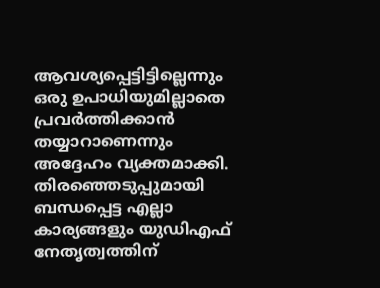ആവശ്യപ്പെട്ടിട്ടില്ലെന്നും ഒരു ഉപാധിയുമില്ലാതെ പ്രവർത്തിക്കാൻ തയ്യാറാണെന്നും അദ്ദേഹം വ്യക്തമാക്കി. തിരഞ്ഞെടുപ്പുമായി ബന്ധപ്പെട്ട എല്ലാ കാര്യങ്ങളും യുഡിഎഫ് നേതൃത്വത്തിന്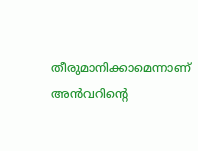തീരുമാനിക്കാമെന്നാണ് അൻവറിന്റെ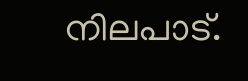നിലപാട്.